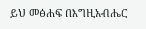ይህ መፅሐፍ በእግዚአብሔር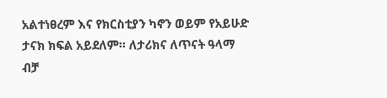አልተነፀረም እና የክርስቲያን ካኖን ወይም የአይሁድ ታናክ ክፍል አይደለም። ለታሪክና ለጥናት ዓላማ ብቻ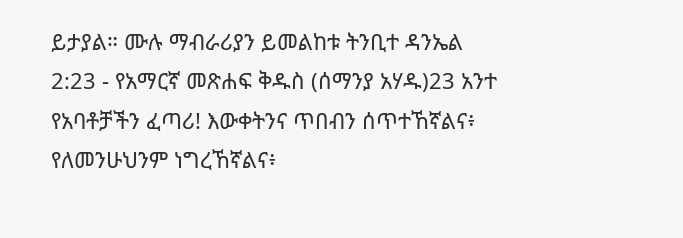ይታያል። ሙሉ ማብራሪያን ይመልከቱ ትንቢተ ዳንኤል 2:23 - የአማርኛ መጽሐፍ ቅዱስ (ሰማንያ አሃዱ)23 አንተ የአባቶቻችን ፈጣሪ! እውቀትንና ጥበብን ሰጥተኸኛልና፥ የለመንሁህንም ነግረኸኛልና፥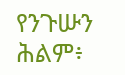የንጉሡን ሕልም፥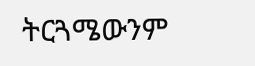ትርጓሜውንም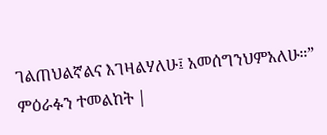ገልጠህልኛልና እገዛልሃለሁ፤ አመሰግንህምአለሁ።” ምዕራፉን ተመልከት |